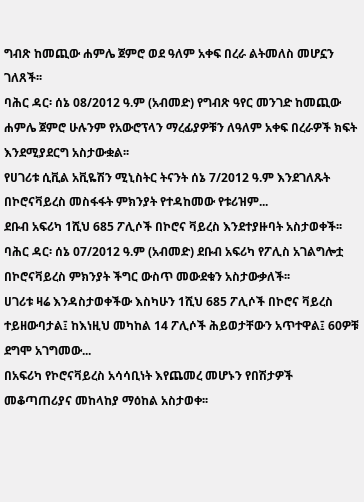ግብጽ ከመጪው ሐምሌ ጀምሮ ወደ ዓለም አቀፍ በረራ ልትመለስ መሆኗን ገለጸች፡፡
ባሕር ዳር፡ ሰኔ 08/2012 ዓ.ም (አብመድ) የግብጽ ዓየር መንገድ ከመጪው ሐምሌ ጀምሮ ሁሉንም የአውሮፕላን ማረፊያዎቹን ለዓለም አቀፍ በረራዎች ክፍት እንደሚያደርግ አስታውቋል፡፡
የሀገሪቱ ሲቪል አቪዬሽን ሚኒስትር ትናንት ሰኔ 7/2012 ዓ.ም እንደገለጹት በኮሮናቫይረስ መስፋፋት ምክንያት የተዳከመው የቱሪዝም...
ደቡብ አፍሪካ 1ሺህ 685 ፖሊሶች በኮሮና ቫይረስ እንደተያዙባት አስታወቀች፡፡
ባሕር ዳር፡ ሰኔ 07/2012 ዓ.ም (አብመድ) ደቡብ አፍሪካ የፖሊስ አገልግሎቷ በኮሮናቫይረስ ምክንያት ችግር ውስጥ መውደቁን አስታውቃለች፡፡
ሀገሪቱ ዛሬ እንዳስታወቀችው እስካሁን 1ሺህ 685 ፖሊሶች በኮሮና ቫይረስ ተይዘውባታል፤ ከእነዚህ መካከል 14 ፖሊሶች ሕይወታቸውን አጥተዋል፤ 60ዎቹ ደግሞ አገግመው...
በአፍሪካ የኮሮናቫይረስ አሳሳቢነት እየጨመረ መሆኑን የበሽታዎች መቆጣጠሪያና መከላከያ ማዕከል አስታወቀ፡፡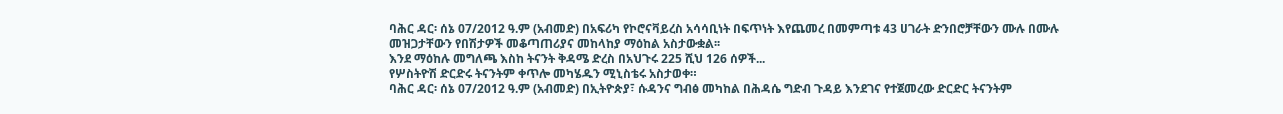ባሕር ዳር፡ ሰኔ 07/2012 ዓ.ም (አብመድ) በአፍሪካ የኮሮናቫይረስ አሳሳቢነት በፍጥነት እየጨመረ በመምጣቱ 43 ሀገራት ድንበሮቻቸውን ሙሉ በሙሉ መዝጋታቸውን የበሽታዎች መቆጣጠሪያና መከላከያ ማዕከል አስታውቋል፡፡
እንደ ማዕከሉ መግለጫ እስከ ትናንት ቅዳሜ ድረስ በአህጉሩ 225 ሺህ 126 ሰዎች...
የሦስትዮሽ ድርድሩ ትናንትም ቀጥሎ መካሄዱን ሚኒስቴሩ አስታወቀ።
ባሕር ዳር፡ ሰኔ 07/2012 ዓ.ም (አብመድ) በኢትዮጵያ፣ ሱዳንና ግብፅ መካከል በሕዳሴ ግድብ ጉዳይ እንደገና የተጀመረው ድርድር ትናንትም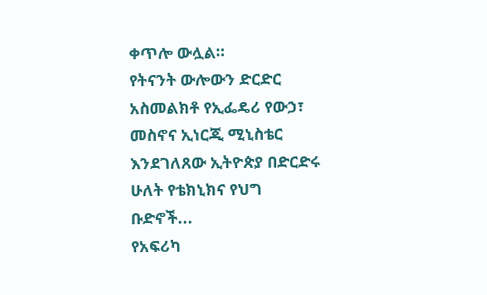ቀጥሎ ውሏል።
የትናንት ውሎውን ድርድር አስመልክቶ የኢፌዴሪ የውኃ፣ መስኖና ኢነርጂ ሚኒስቴር እንደገለጸው ኢትዮጵያ በድርድሩ ሁለት የቴክኒክና የህግ ቡድኖች...
የአፍሪካ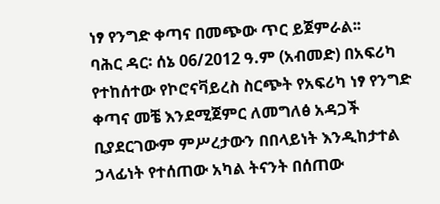ነፃ የንግድ ቀጣና በመጭው ጥር ይጀምራል፡፡
ባሕር ዳር፡ ሰኔ 06/2012 ዓ.ም (አብመድ) በአፍሪካ የተከሰተው የኮሮናቫይረስ ስርጭት የአፍሪካ ነፃ የንግድ ቀጣና መቼ እንደሚጀምር ለመግለፅ አዳጋች ቢያደርገውም ምሥረታውን በበላይነት እንዲከታተል ኃላፊነት የተሰጠው አካል ትናንት በሰጠው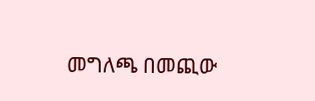መግለጫ በመጪው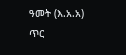ዓመት (እ.አ.አ) ጥር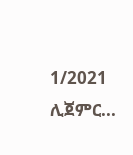1/2021 ሊጀምር...